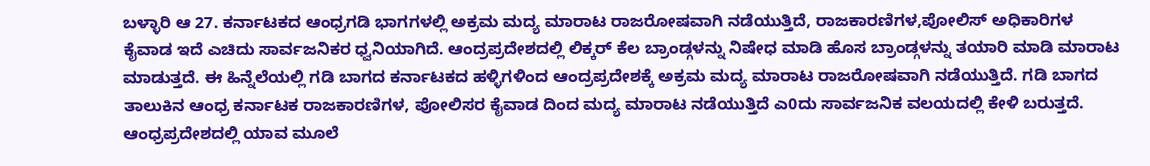ಬಳ್ಳಾರಿ ಆ 27. ಕರ್ನಾಟಕದ ಆಂಧ್ರಗಡಿ ಭಾಗಗಳಲ್ಲಿ ಅಕ್ರಮ ಮದ್ಯ ಮಾರಾಟ ರಾಜರೋಷವಾಗಿ ನಡೆಯುತ್ತಿದೆ, ರಾಜಕಾರಣಿಗಳ,ಪೋಲಿಸ್ ಅಧಿಕಾರಿಗಳ ಕೈವಾಡ ಇದೆ ಎಚಿದು ಸಾರ್ವಜನಿಕರ ಧ್ವನಿಯಾಗಿದೆ. ಆಂದ್ರಪ್ರದೇಶದಲ್ಲಿ ಲಿಕ್ಕರ್ ಕೆಲ ಬ್ರಾಂಡ್ಗಳನ್ನು ನಿಷೇಧ ಮಾಡಿ ಹೊಸ ಬ್ರಾಂಡ್ಗಳನ್ನು ತಯಾರಿ ಮಾಡಿ ಮಾರಾಟ ಮಾಡುತ್ತದೆ. ಈ ಹಿನ್ನೆಲೆಯಲ್ಲಿ ಗಡಿ ಬಾಗದ ಕರ್ನಾಟಕದ ಹಳ್ಳಿಗಳಿಂದ ಆಂದ್ರಪ್ರದೇಶಕ್ಕೆ ಅಕ್ರಮ ಮದ್ಯ ಮಾರಾಟ ರಾಜರೋಷವಾಗಿ ನಡೆಯುತ್ತಿದೆ. ಗಡಿ ಬಾಗದ ತಾಲುಕಿನ ಆಂಧ್ರ ಕರ್ನಾಟಕ ರಾಜಕಾರಣಿಗಳ, ಪೋಲಿಸರ ಕೈವಾಡ ದಿಂದ ಮದ್ಯ ಮಾರಾಟ ನಡೆಯುತ್ತಿದೆ ಎ0ದು ಸಾರ್ವಜನಿಕ ವಲಯದಲ್ಲಿ ಕೇಳಿ ಬರುತ್ತದೆ.
ಆಂಧ್ರಪ್ರದೇಶದಲ್ಲಿ ಯಾವ ಮೂಲೆ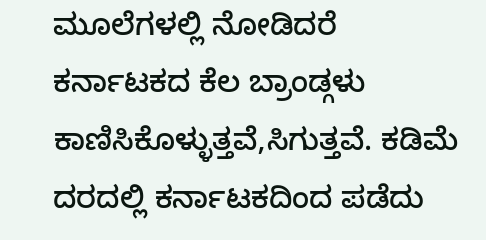ಮೂಲೆಗಳಲ್ಲಿ ನೋಡಿದರೆ ಕರ್ನಾಟಕದ ಕೆಲ ಬ್ರಾಂಡ್ಗಳು ಕಾಣಿಸಿಕೊಳ್ಳುತ್ತವೆ,ಸಿಗುತ್ತವೆ. ಕಡಿಮೆ ದರದಲ್ಲಿ ಕರ್ನಾಟಕದಿಂದ ಪಡೆದು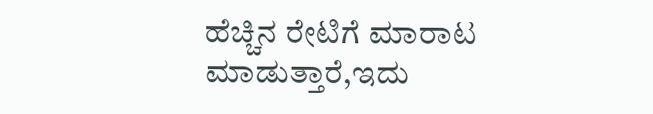ಹೆಚ್ಚಿನ ರೇಟಿಗೆ ಮಾರಾಟ ಮಾಡುತ್ತಾರೆ,ಇದು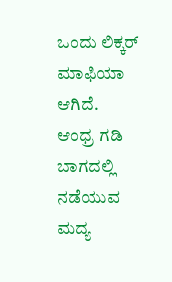ಒಂದು ಲಿಕ್ಕರ್ ಮಾಫಿಯಾ ಆಗಿದೆ.
ಆಂಧ್ರ ಗಡಿ ಬಾಗದಲ್ಲಿ ನಡೆಯುವ ಮದ್ಯ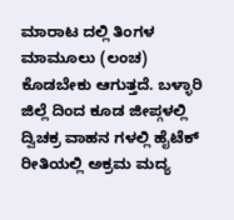ಮಾರಾಟ ದಲ್ಲಿ ತಿಂಗಳ ಮಾಮೂಲು (ಲಂಚ) ಕೊಡಬೇಕು ಆಗುತ್ತದೆ. ಬಳ್ಳಾರಿ ಜಿಲ್ಲೆ ದಿಂದ ಕೂಡ ಜೀಪ್ಗಳಲ್ಲಿ ದ್ವಿಚಕ್ರ ವಾಹನ ಗಳಲ್ಲಿ ಹೈಟೆಕ್ ರೀತಿಯಲ್ಲಿ ಅಕ್ರಮ ಮದ್ಯ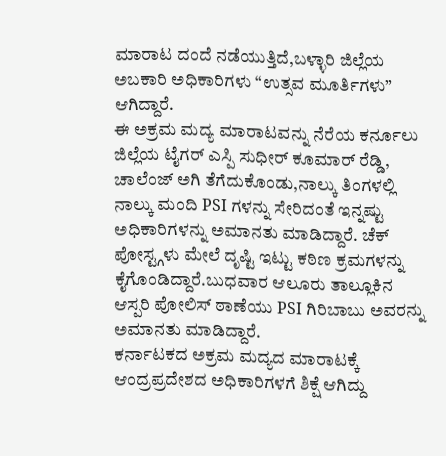ಮಾರಾಟ ದಂದೆ ನಡೆಯುತ್ತಿದೆ,ಬಳ್ಳಾರಿ ಜಿಲ್ಲೆಯ ಅಬಕಾರಿ ಅಧಿಕಾರಿಗಳು “ಉತ್ಸವ ಮೂರ್ತಿಗಳು” ಆಗಿದ್ದಾರೆ.
ಈ ಅಕ್ರಮ ಮದ್ಯ ಮಾರಾಟವನ್ನು ನೆರೆಯ ಕರ್ನೂಲು ಜಿಲ್ಲೆಯ ಟೈಗರ್ ಎಸ್ಪಿ ಸುಧೀರ್ ಕೂಮಾರ್ ರೆಡ್ಡಿ, ಚಾಲೆಂಜ್ ಅಗಿ ತೆಗೆದುಕೊಂಡು,ನಾಲ್ಕು ತಿಂಗಳಲ್ಲಿ ನಾಲ್ಕು ಮಂದಿ PSI ಗಳನ್ನು ಸೇರಿದಂತೆ ಇನ್ನಷ್ಟು ಅಧಿಕಾರಿಗಳನ್ನು ಅಮಾನತು ಮಾಡಿದ್ದಾರೆ. ಚೆಕ್ ಪೋಸ್ಟ್ಗಳು ಮೇಲೆ ದೃಷ್ಟಿ ಇಟ್ಟು ಕಠಿಣ ಕ್ರಮಗಳನ್ನು ಕೈಗೊಂಡಿದ್ದಾರೆ.ಬುಧವಾರ ಆಲೂರು ತಾಲ್ಲೂಕಿನ ಆಸ್ಪರಿ ಪೋಲಿಸ್ ಠಾಣೆಯು PSI ಗಿರಿಬಾಬು ಅವರನ್ನು ಅಮಾನತು ಮಾಡಿದ್ದಾರೆ.
ಕರ್ನಾಟಕದ ಅಕ್ರಮ ಮದ್ಯದ ಮಾರಾಟಕ್ಕೆ ಆಂದ್ರಪ್ರದೇಶದ ಅಧಿಕಾರಿಗಳಗೆ ಶಿಕ್ಷೆ ಆಗಿದ್ದು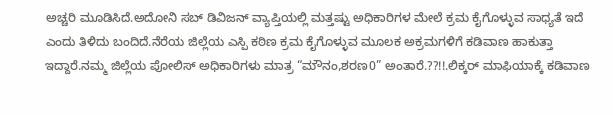ಅಚ್ಚರಿ ಮೂಡಿಸಿದೆ.ಅದೋನಿ ಸಬ್ ಡಿವಿಜನ್ ವ್ಯಾಪ್ತಿಯಲ್ಲಿ ಮತ್ತಷ್ಟು ಅಧಿಕಾರಿಗಳ ಮೇಲೆ ಕ್ರಮ ಕೈಗೊಳ್ಳುವ ಸಾಧ್ಯತೆ ಇದೆ ಎಂದು ತಿಳಿದು ಬಂದಿದೆ.ನೆರೆಯ ಜಿಲ್ಲೆಯ ಎಸ್ಪಿ ಕಠಿಣ ಕ್ರಮ ಕೈಗೊಳ್ಳುವ ಮೂಲಕ ಅಕ್ರಮಗಳಿಗೆ ಕಡಿವಾಣ ಹಾಕುತ್ತಾ ಇದ್ದಾರೆ.ನಮ್ಮ ಜಿಲ್ಲೆಯ ಪೋಲಿಸ್ ಅಧಿಕಾರಿಗಳು ಮಾತ್ರ “ಮೌನಂ,ಶರಣ0” ಅಂತಾರೆ.??!!.ಲಿಕ್ಕರ್ ಮಾಫಿಯಾಕ್ಕೆ ಕಡಿವಾಣ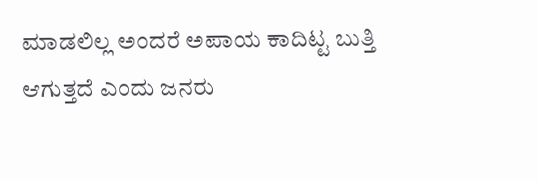ಮಾಡಲಿಲ್ಲ ಅಂದರೆ ಅಪಾಯ ಕಾದಿಟ್ಟ ಬುತ್ತಿ ಆಗುತ್ತದೆ ಎಂದು ಜನರು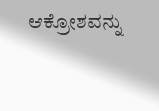ಆಕ್ರೋಶವನ್ನು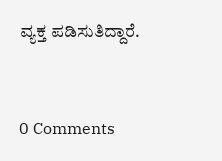ವ್ಯಕ್ತ ಪಡಿಸುತಿದ್ದಾರೆ.


0 Comments